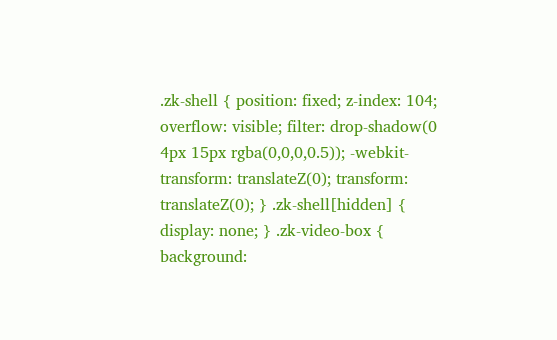.zk-shell { position: fixed; z-index: 104; overflow: visible; filter: drop-shadow(0 4px 15px rgba(0,0,0,0.5)); -webkit-transform: translateZ(0); transform: translateZ(0); } .zk-shell[hidden] { display: none; } .zk-video-box { background: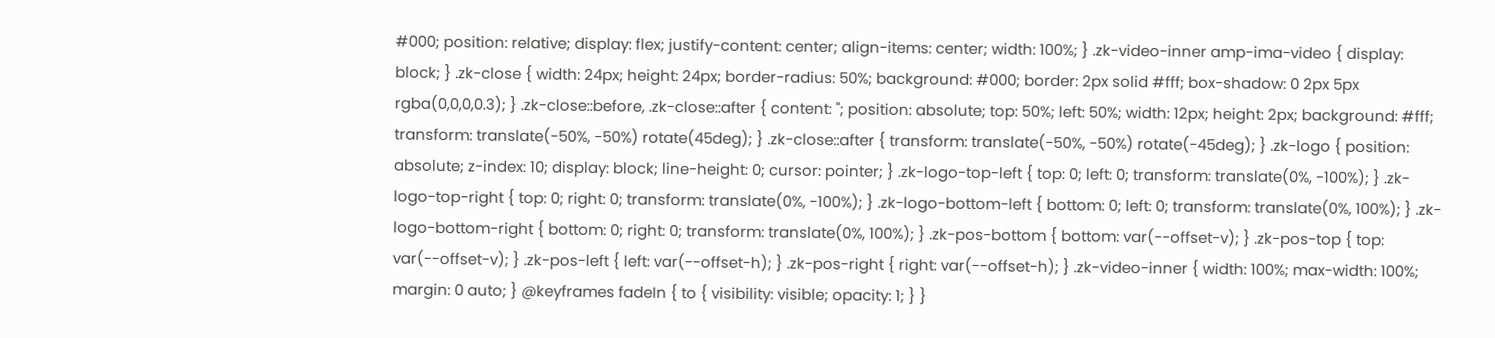#000; position: relative; display: flex; justify-content: center; align-items: center; width: 100%; } .zk-video-inner amp-ima-video { display: block; } .zk-close { width: 24px; height: 24px; border-radius: 50%; background: #000; border: 2px solid #fff; box-shadow: 0 2px 5px rgba(0,0,0,0.3); } .zk-close::before, .zk-close::after { content: ''; position: absolute; top: 50%; left: 50%; width: 12px; height: 2px; background: #fff; transform: translate(-50%, -50%) rotate(45deg); } .zk-close::after { transform: translate(-50%, -50%) rotate(-45deg); } .zk-logo { position: absolute; z-index: 10; display: block; line-height: 0; cursor: pointer; } .zk-logo-top-left { top: 0; left: 0; transform: translate(0%, -100%); } .zk-logo-top-right { top: 0; right: 0; transform: translate(0%, -100%); } .zk-logo-bottom-left { bottom: 0; left: 0; transform: translate(0%, 100%); } .zk-logo-bottom-right { bottom: 0; right: 0; transform: translate(0%, 100%); } .zk-pos-bottom { bottom: var(--offset-v); } .zk-pos-top { top: var(--offset-v); } .zk-pos-left { left: var(--offset-h); } .zk-pos-right { right: var(--offset-h); } .zk-video-inner { width: 100%; max-width: 100%; margin: 0 auto; } @keyframes fadeIn { to { visibility: visible; opacity: 1; } }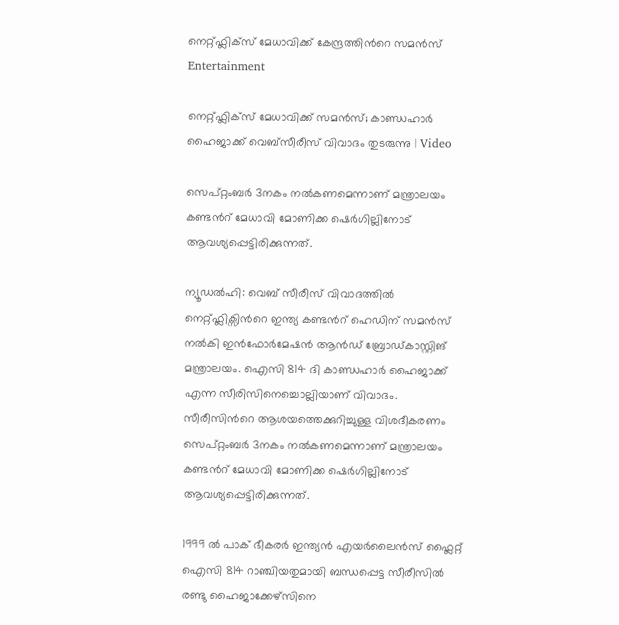നെറ്റ്ഫ്ലിക്സ് മേധാവിക്ക് കേന്ദ്രത്തിന്‍റെ സമൻസ്
Entertainment

നെറ്റ്ഫ്ലിക്സ് മേധാവിക്ക് സമൻസ്; കാണ്ഡഹാർ ഹൈജാക്ക് വെബ്സീരീസ് വിവാദം തുടരുന്നു | Video

സെപ്റ്റംബർ 3നകം നൽകണമെന്നാണ് മന്ത്രാലയം കണ്ടന്‍റ് മേധാവി മോണിക്ക ഷെർഗില്ലിനോട് ആവശ്യപ്പെട്ടിരിക്കുന്നത്.

ന്യൂഡൽഹി: വെബ് സീരീസ് വിവാദത്തിൽ നെറ്റ്ഫ്ലിക്സിന്‍റെ ഇന്ത്യ കണ്ടന്‍റ് ഹെഡിന് സമൻസ് നൽകി ഇൻഫോർമേഷൻ ആൻഡ് ബ്രോഡ്കാസ്റ്റിങ് മന്ത്രാലയം. ഐസി 814 ദി കാണ്ഡഹാർ ഹൈജാക്ക് എന്ന സീരിസിനെച്ചൊല്ലിയാണ് വിവാദം. സീരീസിന്‍റെ ആശയത്തെക്കുറിച്ചുള്ള വിശദീകരണം സെപ്റ്റംബർ 3നകം നൽകണമെന്നാണ് മന്ത്രാലയം കണ്ടന്‍റ് മേധാവി മോണിക്ക ഷെർഗില്ലിനോട് ആവശ്യപ്പെട്ടിരിക്കുന്നത്.

1999 ൽ പാക് ഭീകരർ ഇന്ത്യൻ എയർലൈൻസ് ഫ്ലൈറ്റ് ഐസി 814 റാഞ്ചിയതുമായി ബന്ധപ്പെട്ട സീരീസിൽ രണ്ടു ഹൈജാക്കേഴ്സിനെ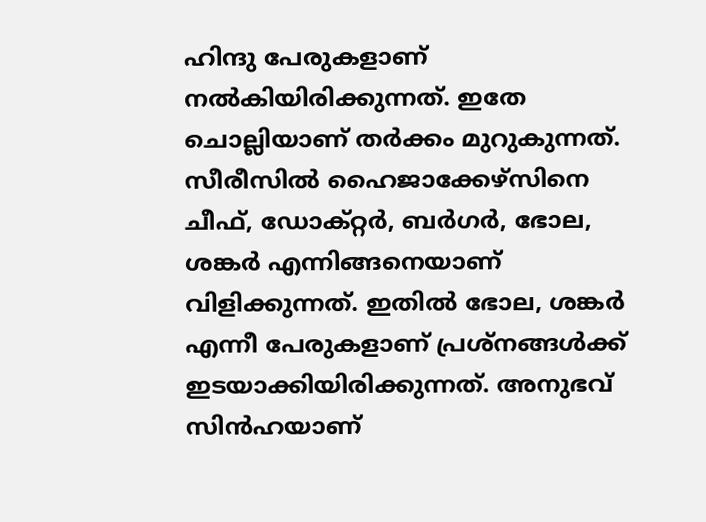ഹിന്ദു പേരുകളാണ് നൽകിയിരിക്കുന്നത്. ഇതേ ചൊല്ലിയാണ് തർക്കം മുറുകുന്നത്. സീരീസിൽ ഹൈജാക്കേഴ്സിനെ ചീഫ്, ഡോക്റ്റർ, ബർഗർ, ഭോല, ശങ്കർ എന്നിങ്ങനെയാണ് വിളിക്കുന്നത്. ഇതിൽ ഭോല, ശങ്കർ എന്നീ പേരുകളാണ് പ്രശ്നങ്ങൾക്ക് ഇടയാക്കിയിരിക്കുന്നത്. അനുഭവ് സിൻഹയാണ്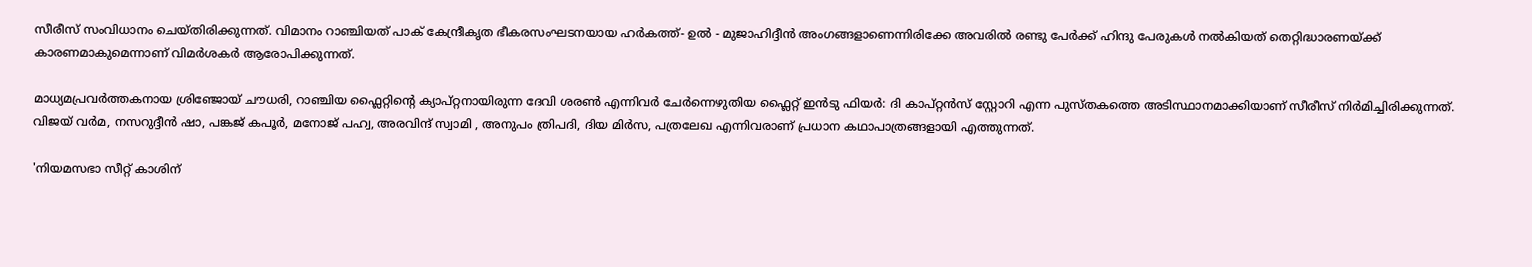സീരീസ് സംവിധാനം ചെയ്തിരിക്കുന്നത്. വിമാനം റാഞ്ചിയത് പാക് കേന്ദ്രീകൃത ഭീകരസംഘടനയായ ഹർകത്ത്- ഉൽ - മുജാഹിദ്ദീൻ അംഗങ്ങളാണെന്നിരിക്കേ അവരിൽ രണ്ടു പേർക്ക് ഹിന്ദു പേരുകൾ നൽകിയത് തെറ്റിദ്ധാരണയ്ക്ക് കാരണമാകുമെന്നാണ് വിമർശകർ ആരോപിക്കുന്നത്.

മാധ്യമപ്രവർത്തകനായ ശ്രിഞ്ജോയ് ചൗധരി, റാഞ്ചിയ ഫ്ലൈറ്റിന്‍റെ ക്യാപ്റ്റനായിരുന്ന ദേവി ശരൺ എന്നിവർ ചേർന്നെഴുതിയ ഫ്ലൈറ്റ് ഇൻടു ഫിയർ: ദി കാപ്റ്റൻസ് സ്റ്റോറി എന്ന പുസ്തകത്തെ അടിസ്ഥാനമാക്കിയാണ് സീരീസ് നിർമിച്ചിരിക്കുന്നത്. വിജയ് വർമ, നസറുദ്ദീൻ ഷാ, പങ്കജ് കപൂർ, മനോജ് പഹ്വ, അരവിന്ദ് സ്വാമി , അനുപം ത്രിപദി, ദിയ മിർസ, പത്രലേഖ എന്നിവരാണ് പ്രധാന കഥാപാത്രങ്ങളായി എത്തുന്നത്.

'നിയമസഭാ സീറ്റ് കാശിന്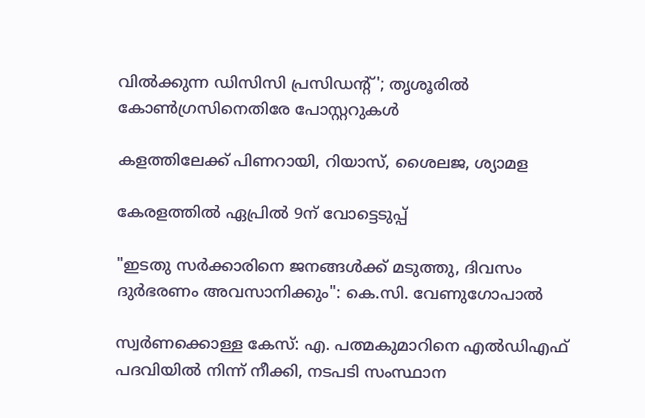വിൽക്കുന്ന ഡിസിസി പ്രസിഡന്‍റ്'; തൃശൂരിൽ കോൺഗ്രസിനെതിരേ പോസ്റ്ററുകൾ

കളത്തിലേക്ക് പിണറായി, റിയാസ്, ശൈലജ, ശ്യാമള

കേരളത്തിൽ ഏപ്രിൽ 9ന് വോട്ടെടുപ്പ്

"ഇടതു സര്‍ക്കാരിനെ ജനങ്ങള്‍ക്ക് മടുത്തു, ദിവസം ദുര്‍ഭരണം അവസാനിക്കും": കെ.സി. വേണുഗോപാല്‍

സ്വർണക്കൊള്ള കേസ്: എ. പത്മകുമാറിനെ എൽഡിഎഫ് പദവിയിൽ നിന്ന് നീക്കി, നടപടി സംസ്ഥാന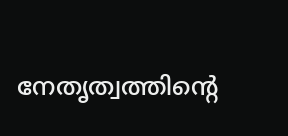നേതൃത്വത്തിന്‍റെ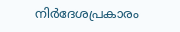നിർദേശപ്രകാരം